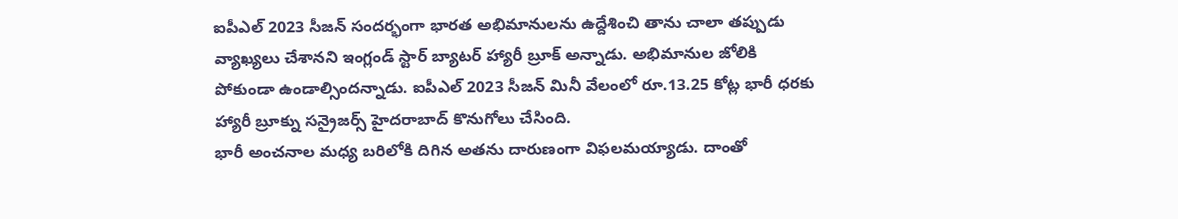ఐపీఎల్ 2023 సీజన్ సందర్భంగా భారత అభిమానులను ఉద్దేశించి తాను చాలా తప్పుడు వ్యాఖ్యలు చేశానని ఇంగ్లండ్ స్టార్ బ్యాటర్ హ్యారీ బ్రూక్ అన్నాడు. అభిమానుల జోలికి పోకుండా ఉండాల్సిందన్నాడు. ఐపీఎల్ 2023 సీజన్ మినీ వేలంలో రూ.13.25 కోట్ల భారీ ధరకు హ్యారీ బ్రూక్ను సన్రైజర్స్ హైదరాబాద్ కొనుగోలు చేసింది.
భారీ అంచనాల మధ్య బరిలోకి దిగిన అతను దారుణంగా విఫలమయ్యాడు. దాంతో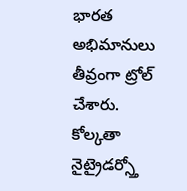భారత అభిమానులు తీవ్రంగా ట్రోల్ చేశారు. కోల్కతా నైట్రైడర్స్తో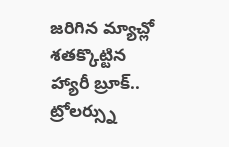జరిగిన మ్యాచ్లో శతక్కొట్టిన హ్యారీ బ్రూక్.. ట్రోలర్స్ను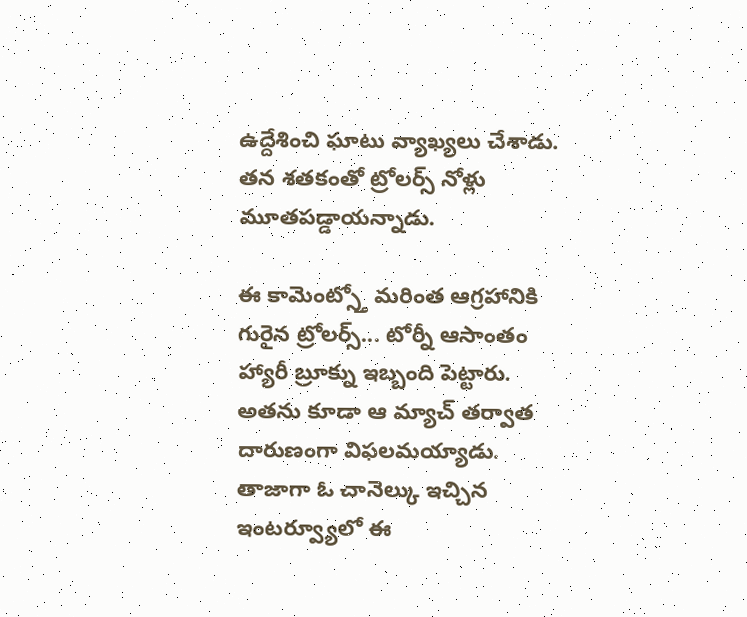ఉద్దేశించి ఘాటు వ్యాఖ్యలు చేశాడు. తన శతకంతో ట్రోలర్స్ నోళ్లు మూతపడ్డాయన్నాడు.

ఈ కామెంట్స్తో మరింత ఆగ్రహానికి గురైన ట్రోలర్స్... టోర్నీ ఆసాంతం హ్యారీ బ్రూక్ను ఇబ్బంది పెట్టారు. అతను కూడా ఆ మ్యాచ్ తర్వాత దారుణంగా విఫలమయ్యాడు. తాజాగా ఓ చానెల్కు ఇచ్చిన ఇంటర్వ్యూలో ఈ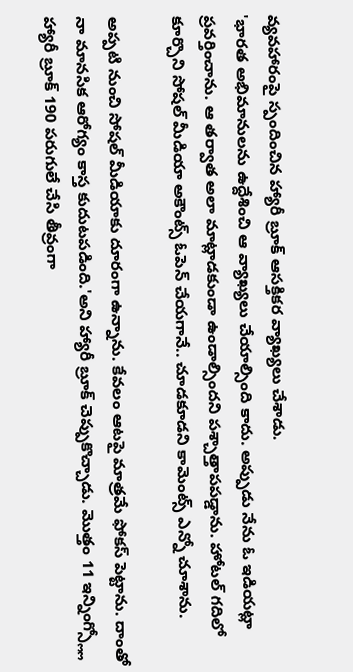వ్యవహారంపై స్పందించిన హ్యారీ బ్రూక్ ఆసక్తికర వ్యాఖ్యలు చేశాడు.
'భారత అభిమానులను ఉద్దేశించి ఆ వ్యాఖ్యలు చేయాల్సింది కాదు. అప్పుడు నేను ఓ ఇడియట్లా ప్రవర్తించాను. ఆ తర్వాత అలా మాట్లాడకుండా ఉండాల్సిందని పశ్చాత్తాపపడ్డాను. హోటల్ గదిలో కూర్చొని సోషల్ మీడియా అకౌంట్స్ ఓపెన్ చేయగానే.. చూడకూడని కామెంట్స్ ఎన్నో చూశాను.

అప్పటి నుంచి సోషల్ మీడియాకు దూరంగా ఉన్నాను. కేవలం ఆటపై మాత్రమే ఫోకస్ పెట్టాను. దాంతో నా మానసిక ఆరోగ్యం కాస్త కుదుటపడింది.'అని హ్యారీ బ్రూక్ చెప్పుకొచ్చాడు. మొత్తం 11 ఇన్నింగ్స్ల్లో హ్యారీ బ్రూక్ 190 పరుగులే చేసి తీవ్రంగా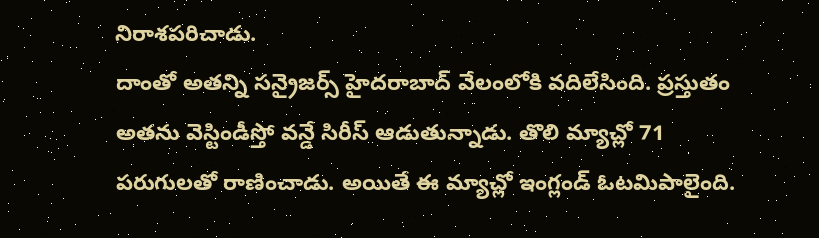నిరాశపరిచాడు.
దాంతో అతన్ని సన్రైజర్స్ హైదరాబాద్ వేలంలోకి వదిలేసింది. ప్రస్తుతం అతను వెస్టిండీస్తో వన్డే సిరీస్ ఆడుతున్నాడు. తొలి మ్యాచ్లో 71 పరుగులతో రాణించాడు. అయితే ఈ మ్యాచ్లో ఇంగ్లండ్ ఓటమిపాలైంది.